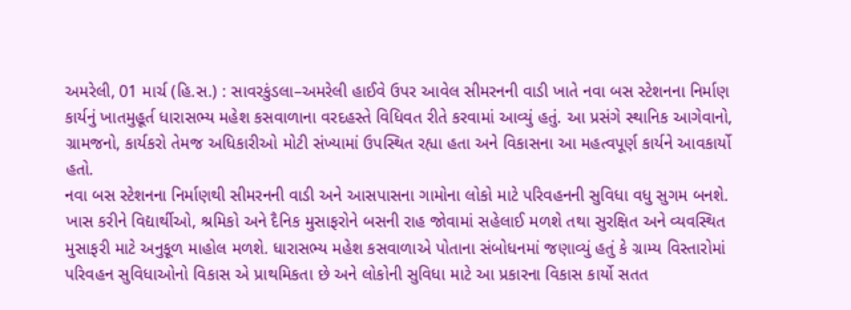અમરેલી, 01 માર્ચ (હિ.સ.) : સાવરકુંડલા–અમરેલી હાઈવે ઉપર આવેલ સીમરનની વાડી ખાતે નવા બસ સ્ટેશનના નિર્માણ કાર્યનું ખાતમુહૂર્ત ધારાસભ્ય મહેશ કસવાળાના વરદહસ્તે વિધિવત રીતે કરવામાં આવ્યું હતું. આ પ્રસંગે સ્થાનિક આગેવાનો, ગ્રામજનો, કાર્યકરો તેમજ અધિકારીઓ મોટી સંખ્યામાં ઉપસ્થિત રહ્યા હતા અને વિકાસના આ મહત્વપૂર્ણ કાર્યને આવકાર્યો હતો.
નવા બસ સ્ટેશનના નિર્માણથી સીમરનની વાડી અને આસપાસના ગામોના લોકો માટે પરિવહનની સુવિધા વધુ સુગમ બનશે. ખાસ કરીને વિદ્યાર્થીઓ, શ્રમિકો અને દૈનિક મુસાફરોને બસની રાહ જોવામાં સહેલાઈ મળશે તથા સુરક્ષિત અને વ્યવસ્થિત મુસાફરી માટે અનુકૂળ માહોલ મળશે. ધારાસભ્ય મહેશ કસવાળાએ પોતાના સંબોધનમાં જણાવ્યું હતું કે ગ્રામ્ય વિસ્તારોમાં પરિવહન સુવિધાઓનો વિકાસ એ પ્રાથમિકતા છે અને લોકોની સુવિધા માટે આ પ્રકારના વિકાસ કાર્યો સતત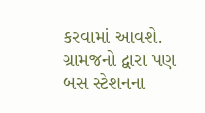કરવામાં આવશે.
ગ્રામજનો દ્વારા પણ બસ સ્ટેશનના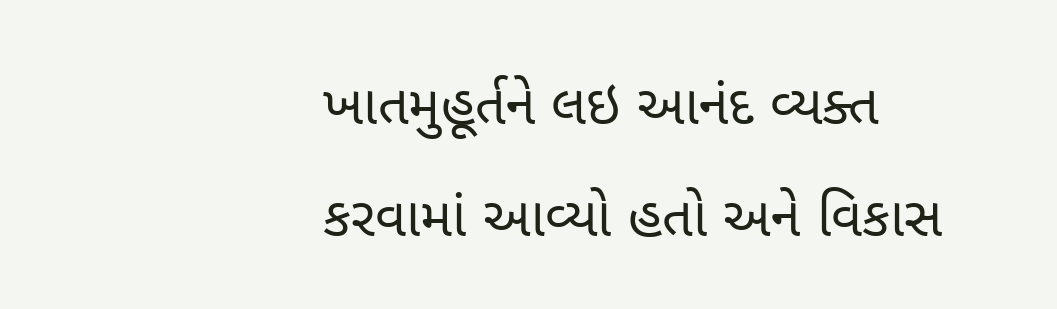ખાતમુહૂર્તને લઇ આનંદ વ્યક્ત કરવામાં આવ્યો હતો અને વિકાસ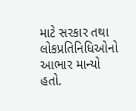માટે સરકાર તથા લોકપ્રતિનિધિઓનો આભાર માન્યો હતો.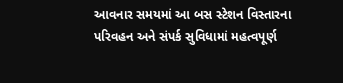આવનાર સમયમાં આ બસ સ્ટેશન વિસ્તારના પરિવહન અને સંપર્ક સુવિધામાં મહત્વપૂર્ણ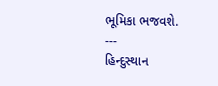ભૂમિકા ભજવશે.
---
હિન્દુસ્થાન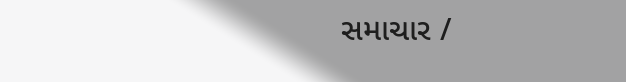સમાચાર /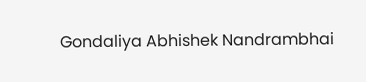Gondaliya Abhishek Nandrambhai